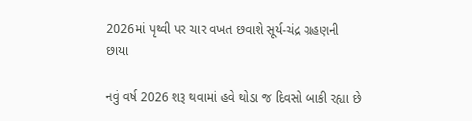2026માં પૃથ્વી પર ચાર વખત છવાશે સૂર્ય-ચંદ્ર ગ્રહણની છાયા

નવું વર્ષ 2026 શરૂ થવામાં હવે થોડા જ દિવસો બાકી રહ્યા છે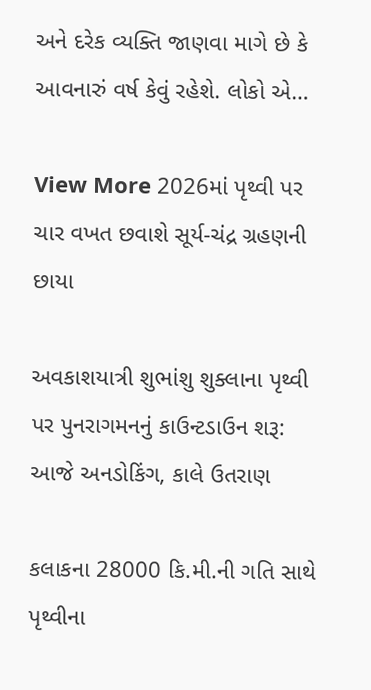અને દરેક વ્યક્તિ જાણવા માગે છે કે આવનારું વર્ષ કેવું રહેશે. લોકો એ…

View More 2026માં પૃથ્વી પર ચાર વખત છવાશે સૂર્ય-ચંદ્ર ગ્રહણની છાયા

અવકાશયાત્રી શુભાંશુ શુક્લાના પૃથ્વી પર પુનરાગમનનું કાઉન્ટડાઉન શરૂ: આજે અનડોકિંગ, કાલે ઉતરાણ

કલાકના 28000 કિ.મી.ની ગતિ સાથે પૃથ્વીના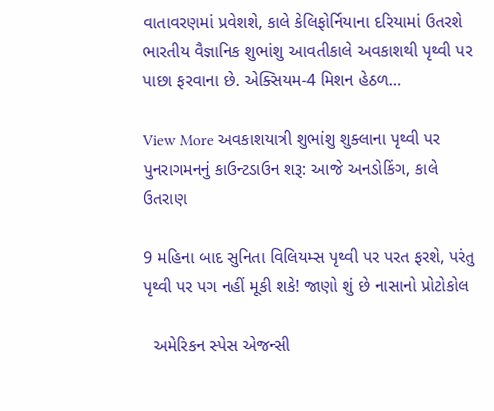વાતાવરણમાં પ્રવેશશે, કાલે કેલિફોર્નિયાના દરિયામાં ઉતરશે ભારતીય વૈજ્ઞાનિક શુભાંશુ આવતીકાલે અવકાશથી પૃથ્વી પર પાછા ફરવાના છે. એક્સિયમ-4 મિશન હેઠળ…

View More અવકાશયાત્રી શુભાંશુ શુક્લાના પૃથ્વી પર પુનરાગમનનું કાઉન્ટડાઉન શરૂ: આજે અનડોકિંગ, કાલે ઉતરાણ

9 મહિના બાદ સુનિતા વિલિયમ્સ પૃથ્વી પર પરત ફરશે, પરંતુ પૃથ્વી પર પગ નહીં મૂકી શકે! જાણો શું છે નાસાનો પ્રોટોકોલ

  અમેરિકન સ્પેસ એજન્સી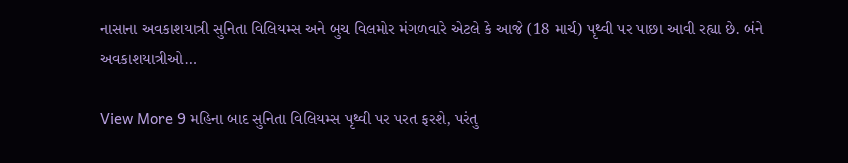નાસાના અવકાશયાત્રી સુનિતા વિલિયમ્સ અને બુચ વિલમોર મંગળવારે એટલે કે આજે (18 માર્ચ) પૃથ્વી પર પાછા આવી રહ્યા છે. બંને અવકાશયાત્રીઓ…

View More 9 મહિના બાદ સુનિતા વિલિયમ્સ પૃથ્વી પર પરત ફરશે, પરંતુ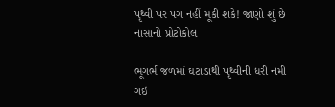પૃથ્વી પર પગ નહીં મૂકી શકે! જાણો શું છે નાસાનો પ્રોટોકોલ

ભૂગર્ભ જળમાં ઘટાડાથી પૃથ્વીની ધરી નમી ગઇ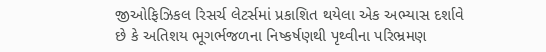જીઓફિઝિકલ રિસર્ચ લેટર્સમાં પ્રકાશિત થયેલા એક અભ્યાસ દર્શાવે છે કે અતિશય ભૂગર્ભજળના નિષ્કર્ષણથી પૃથ્વીના પરિભ્રમણ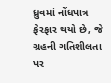ધ્રુવમાં નોંધપાત્ર ફેરફાર થયો છે, જે ગ્રહની ગતિશીલતા પર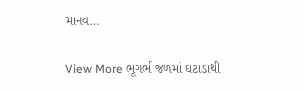માનવ…

View More ભૂગર્ભ જળમાં ઘટાડાથી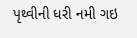પૃથ્વીની ધરી નમી ગઇ